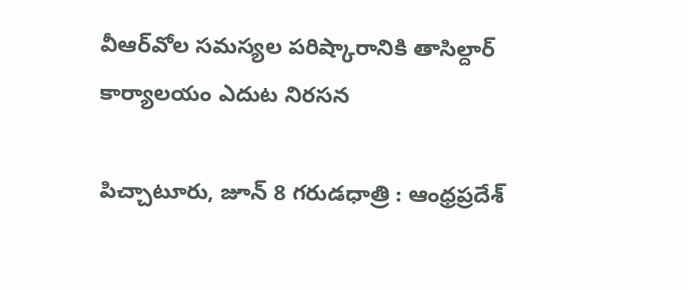వీఆర్‌వోల సమస్యల పరిష్కారానికి తాసిల్దార్ కార్యాలయం ఎదుట నిరసన

పిచ్చాటూరు, జూన్ 8 గరుడధాత్రి : ఆంధ్రప్రదేశ్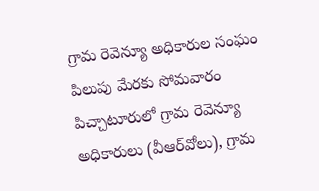గ్రామ రెవెన్యూ అధికారుల సంఘం పిలుపు మేరకు సోమవారం పిచ్చాటూరులో గ్రామ రెవెన్యూ అధికారులు (వీఆర్‌వోలు), గ్రామ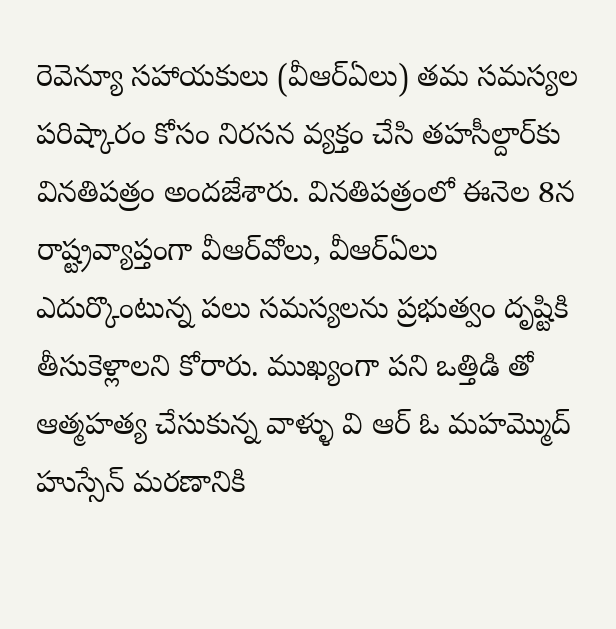రెవెన్యూ సహాయకులు (వీఆర్‌ఏలు) తమ సమస్యల పరిష్కారం కోసం నిరసన వ్యక్తం చేసి తహసీల్దార్‌కు వినతిపత్రం అందజేశారు. వినతిపత్రంలో ఈనెల 8న రాష్ట్రవ్యాప్తంగా వీఆర్‌వోలు, వీఆర్‌ఏలు ఎదుర్కొంటున్న పలు సమస్యలను ప్రభుత్వం దృష్టికి తీసుకెళ్లాలని కోరారు. ముఖ్యంగా పని ఒత్తిడి తో ఆత్మహత్య చేసుకున్న వాళ్ళు వి ఆర్ ఓ మహమ్మొద్ హుస్సేన్ మరణానికి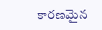కారణమైన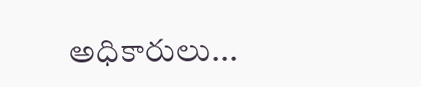అధికారులు...